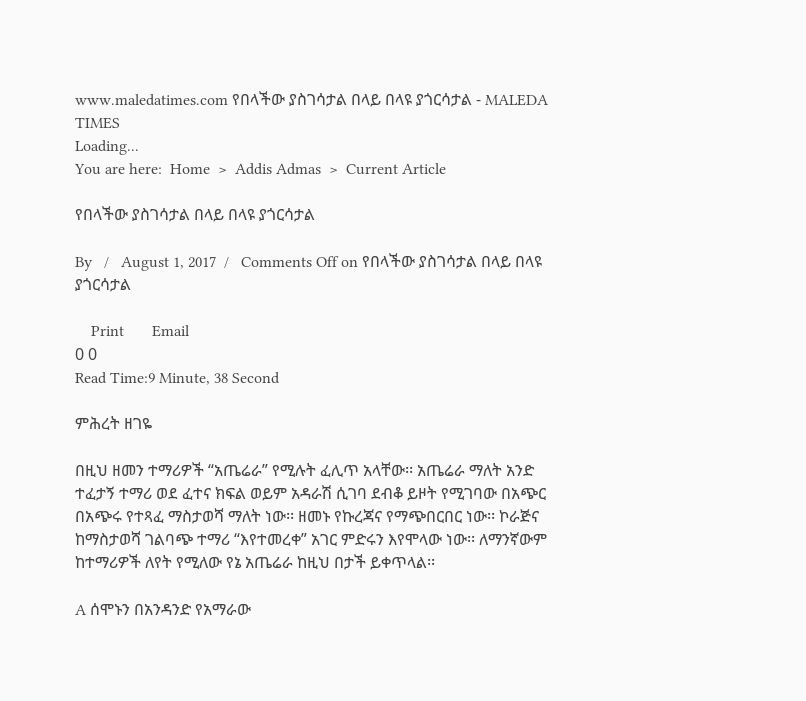www.maledatimes.com የበላችው ያስገሳታል በላይ በላዩ ያጎርሳታል - MALEDA TIMES
Loading...
You are here:  Home  >  Addis Admas  >  Current Article

የበላችው ያስገሳታል በላይ በላዩ ያጎርሳታል

By   /   August 1, 2017  /   Comments Off on የበላችው ያስገሳታል በላይ በላዩ ያጎርሳታል

    Print       Email
0 0
Read Time:9 Minute, 38 Second

ምሕረት ዘገዬ

በዚህ ዘመን ተማሪዎች “አጤሬራ” የሚሉት ፈሊጥ አላቸው፡፡ አጤሬራ ማለት አንድ ተፈታኝ ተማሪ ወደ ፈተና ክፍል ወይም አዳራሽ ሲገባ ደብቆ ይዞት የሚገባው በአጭር በአጭሩ የተጻፈ ማስታወሻ ማለት ነው፡፡ ዘመኑ የኩረጃና የማጭበርበር ነው፡፡ ኮራጅና ከማስታወሻ ገልባጭ ተማሪ “እየተመረቀ” አገር ምድሩን እየሞላው ነው፡፡ ለማንኛውም ከተማሪዎች ለየት የሚለው የኔ አጤሬራ ከዚህ በታች ይቀጥላል፡፡

A ሰሞኑን በአንዳንድ የአማራው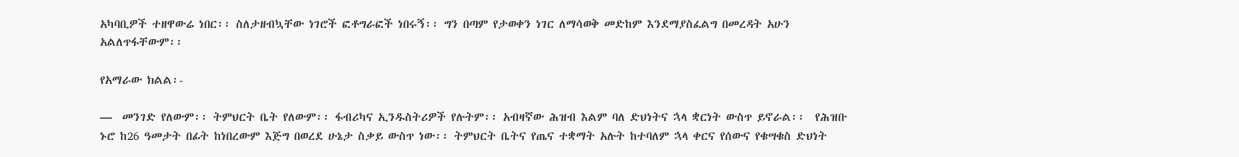አካባቢዎች ተዘዋውሬ ነበር፡፡ ስለታዘብኳቸው ነገሮች ፎቶግራፎች ነበሩኝ፡፡ ግን በጣም የታወቀን ነገር ለማሳወቅ መድከም እንደማያስፈልግ በመረዳት አሁን አልለጥፋቸውም፡፡

የአማራው ክልል፡-

—  መንገድ የለውም፡፡ ትምህርት ቤት የለውም፡፡ ፋብሪካና ኢንዱስትሪዎች የሉትም፡፡ አብዛኛው ሕዝብ እልም ባለ ድህነትና ኋላ ቋርነት ውስጥ ይኖራል፡፡  የሕዝቡ ኑሮ ከ26 ዓመታት በፊት ከነበረውም እጅግ በወረደ ሁኔታ ስቃይ ውስጥ ነው፡፡ ትምህርት ቤትና የጤና ተቋማት አሉት ከተባለም ኋላ ቀርና የሰውና የቁሣቁስ ድህነት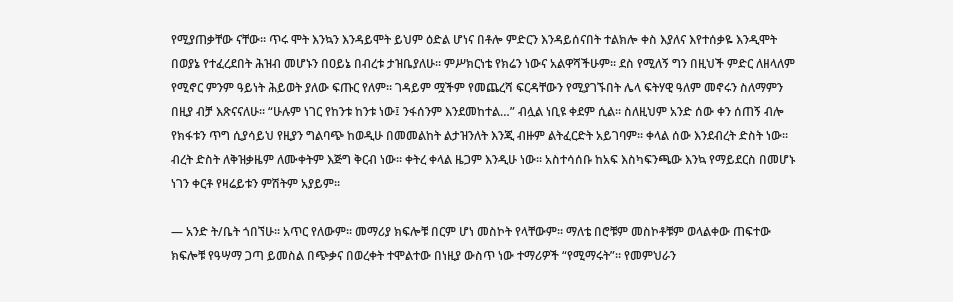የሚያጠቃቸው ናቸው፡፡ ጥሩ ሞት እንኳን እንዳይሞት ይህም ዕድል ሆነና በቶሎ ምድርን እንዳይሰናበት ተልክሎ ቀስ እያለና እየተሰቃዬ እንዲሞት በወያኔ የተፈረደበት ሕዝብ መሆኑን በዐይኔ በብረቱ ታዝቤያለሁ፡፡ ምሥክርነቴ የክሬን ነውና አልዋሻችሁም፡፡ ደስ የሚለኝ ግን በዚህች ምድር ለዘላለም የሚኖር ምንም ዓይነት ሕይወት ያለው ፍጡር የለም፡፡ ገዳይም ሟችም የመጨረሻ ፍርዳቸውን የሚያገኙበት ሌላ ፍትሃዊ ዓለም መኖሩን ስለማምን በዚያ ብቻ እጽናናለሁ፡፡ “ሁሉም ነገር የከንቱ ከንቱ ነው፤ ንፋሰንም እንደመከተል…” ብሏል ነቢዩ ቀደም ሲል፡፡ ስለዚህም አንድ ሰው ቀን ሰጠኝ ብሎ የክፋቱን ጥግ ሲያሳይህ የዚያን ግልባጭ ከወዲሁ በመመልከት ልታዝንለት እንጂ ብዙም ልትፈርድት አይገባም፡፡ ቀላል ሰው እንደብረት ድስት ነው፡፡ ብረት ድስት ለቅዝቃዜም ለሙቀትም እጅግ ቅርብ ነው፡፡ ቀትረ ቀላል ዜጋም እንዲሁ ነው፡፡ አስተሳሰቡ ከአፍ እስካፍንጫው እንኳ የማይደርስ በመሆኑ ነገን ቀርቶ የዛሬይቱን ምሽትም አያይም፡፡

— አንድ ት/ቤት ጎበኘሁ፡፡ አጥር የለውም፡፡ መማሪያ ክፍሎቹ በርም ሆነ መስኮት የላቸውም፡፡ ማለቴ በሮቹም መስኮቶቹም ወላልቀው ጠፍተው ክፍሎቹ የዓሣማ ጋጣ ይመስል በጭቃና በወረቀት ተሞልተው በነዚያ ውስጥ ነው ተማሪዎች “የሚማሩት”፡፡ የመምህራን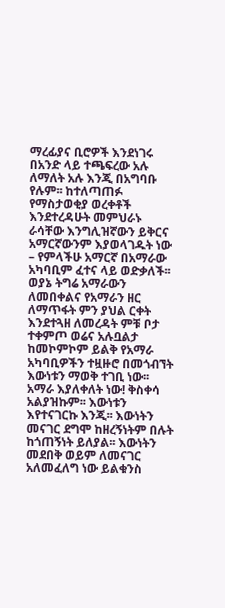ማረፊያና ቢሮዎች እንደነገሩ በአንድ ላይ ተጫፍረው አሉ ለማለት አሉ እንጂ በአግባቡ የሉም፡፡ ከተለጣጠፉ የማስታወቂያ ወረቀቶች እንደተረዳሁት መምህራኑ ራሳቸው እንግሊዝኛውን ይቅርና አማርኛውንም እያወላገዱት ነው – የምላችሁ አማርኛ በአማራው አካባቢም ፈተና ላይ ወድቃለች፡፡ ወያኔ ትግሬ አማራውን ለመበቀልና የአማራን ዘር ለማጥፋት ምን ያህል ርቀት እንደተጓዘ ለመረዳት ምቹ ቦታ ተቀምጦ ወሬና አሉቧልታ ከመኮምኮም ይልቅ የአማራ አካባቢዎችን ተዟዙሮ በመጎብኘት እውነቱን ማወቅ ተገቢ ነው፡፡ አማራ እያለቀለት ነው! ቅስቀሳ አልያዝኩም፡፡ እውነቱን እየተናገርኩ እንጂ፡፡ እውነትን መናገር ደግሞ ከዘረኝነትም በሉት ከጎጠኝነት ይለያል፡፡ እውነትን መደበቅ ወይም ለመናገር አለመፈለግ ነው ይልቁንስ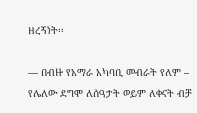ዘረኝነት፡፡

— በብዙ የአማራ አካባቢ መብራት የለም – የሌለው ደግሞ ለሰዓታት ወይም ለቀናት ብቻ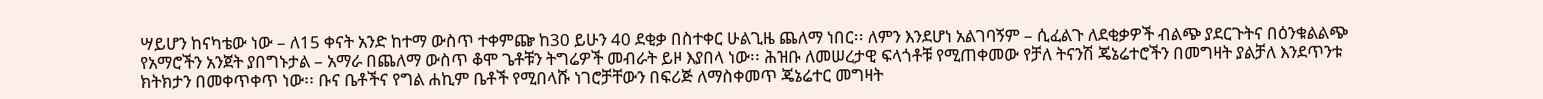ሣይሆን ከናካቴው ነው – ለ15 ቀናት አንድ ከተማ ውስጥ ተቀምጬ ከ30 ይሁን 40 ደቂቃ በስተቀር ሁልጊዜ ጨለማ ነበር፡፡ ለምን እንደሆነ አልገባኝም – ሲፈልጉ ለደቂቃዎች ብልጭ ያደርጉትና በዕንቁልልጭ የአማሮችን አንጀት ያበግኑታል – አማራ በጨለማ ውስጥ ቆሞ ጌቶቹን ትግሬዎች መብራት ይዞ እያበላ ነው፡፡ ሕዝቡ ለመሠረታዊ ፍላጎቶቹ የሚጠቀመው የቻለ ትናንሽ ጄኔሬተሮችን በመግዛት ያልቻለ እንደጥንቱ ክትክታን በመቀጥቀጥ ነው፡፡ ቡና ቤቶችና የግል ሐኪም ቤቶች የሚበላሹ ነገሮቻቸውን በፍሪጅ ለማስቀመጥ ጄኔሬተር መግዛት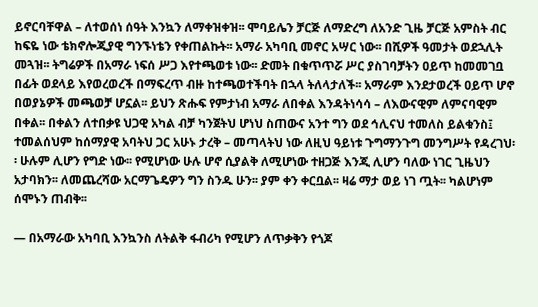ይኖርባቸዋል – ለተወሰነ ሰዓት እንኳን ለማቀዝቀዝ፡፡ ሞባይሌን ቻርጅ ለማድረግ ለአንድ ጊዜ ቻርጅ አምስት ብር ከፍዬ ነው ቴክኖሎጂያዊ ግንኙነቴን የቀጠልኩት፡፡ አማራ አካባቢ መኖር አሣር ነው፡፡ በሺዎች ዓመታት ወደኋሊት መጓዝ፡፡ ትግሬዎች በአማራ ነፍሰ ሥጋ እየተጫወቱ ነው፡፡ ድመት በቁጥጥሯ ሥር ያስገባቻትን ዐይጥ ከመመገቧ በፊት ወደላይ እየወረወረች በማፍረጥ ብዙ ከተጫወተችባት በኋላ ትለላታለች፡፡ አማራም እንደታወረች ዐይጥ ሆኖ በወያኔዎች መጫወቻ ሆኗል፡፡ ይህን ጽሑፍ የምታነብ አማራ ለበቀል እንዳትነሳሳ – ለእውናዊም ለምናባዊም በቀል፡፡ በቀልን ለተበቃዩ ህጋዊ አካል ብቻ ካንጀትህ ሆነህ ስጠውና አንተ ግን ወደ ኅሊናህ ተመለስ ይልቁንስ፤ ተመልሰህም ከሰማያዊ አባትህ ጋር አሁኑ ታረቅ – መጣላትህ ነው ለዚህ ዓይነቱ ጉግማንጉግ መንግሥት የዳረገህ፡፡ ሁሉም ሊሆን የግድ ነው፡፡ የሚሆነው ሁሉ ሆኖ ሲያልቅ ለሚሆነው ተዘጋጅ እንጂ ሊሆን ባለው ነገር ጊዜህን አታባክን፡፡ ለመጨረሻው አርማጌዴዎን ግን ስንዱ ሁን፡፡ ያም ቀን ቀርቧል፡፡ ዛሬ ማታ ወይ ነገ ጧት፡፡ ካልሆነም ሰሞኑን ጠብቅ፡፡

— በአማራው አካባቢ እንኳንስ ለትልቅ ፋብሪካ የሚሆን ለጥቃቅን የጎጆ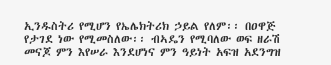ኢንዱስትሪ የሚሆን የኤሌክትሪክ ኃይል የለም፡፡ በዐዋጅ የታገደ ነው የሚመስለው፡፡ ብኣዴን የሚባለው ወፍ ዘራሽ መናጆ ምን እየሠራ እንደሆነና ምን ዓይነት አፍዝ አደንግዝ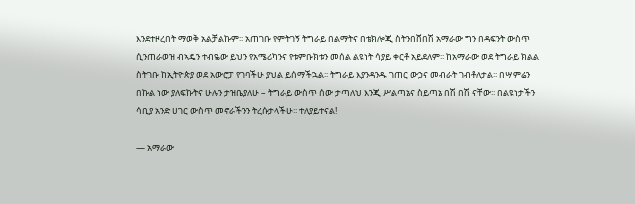እንደተዞረበት ማወቅ አልቻልኩም፡፡ አጠገቡ የምትገኝ ትግራይ በልማትና በቴክሎጂ ስትንበሸበሽ አማራው ግን በዳፍንት ውስጥ ሲንጠራወዝ ብኣዴን ተብዬው ይህን የአሜሪካንና የቱምቡክቱን መሰል ልዩነት ሳያይ ቀርቶ አይደለም፡፡ ከአማራው ወደ ትግራይ ክልል ስትገቡ ከኢትዮጵያ ወደ አውሮፓ የገባችሁ ያህል ይሰማችኋል፡፡ ትግራይ እያንዳንዱ ገጠር ውኃና መብራት ገብቶለታል፡፡ በሣምሬን በኩል ነው ያለፍኩትና ሁሉን ታዝቤያለሁ – ትግራይ ውስጥ ሰው ታጣለህ እንጂ ሥልጣኔና ስይጣኔ በሽ በሽ ናቸው፡፡ በልዩነታችን ሳቢያ አንድ ሀገር ውስጥ መኖራችንን ትረሱታላችሁ፡፡ ተለያይተናል!

— አማራው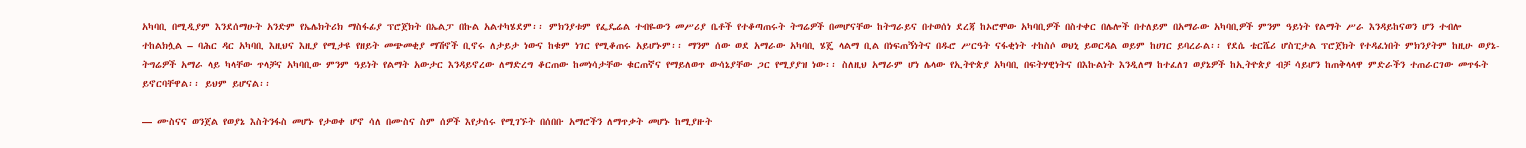አካባቢ በሚዲያም እንደሰማሁት አንድም የኤሌክትሪክ ማስፋፊያ ፕሮጀክት በኤልፓ በኩል አልተካሄደም፡፡ ምክንያቱም የፌዴሬል ተብዬውን መሥሪያ ቤቶች የተቆጣጠሩት ትግሬዎች በመሆናቸው ከትግራይና በተወሰነ ደረጃ ከኦሮሞው አካባቢዎች በስተቀር በሌሎች በተለይም በአማራው አካባቢዎች ምንም ዓይነት የልማት ሥራ እንዳይከናወን ሆን ተብሎ ተከልክሏል – ባሕር ዳር አካባቢ እዚህና እዚያ የሚታዩ የዘይት መጭመቂያ ማሽኖች ቢኖሩ ለታይታ ነውና ከቁም ነገር የሚቆጠሩ አይሆኑም፡፡ ማንም ሰው ወደ አማራው አካባቢ ሄጄ ላልማ ቢል በነፍጠኝነትና በዱሮ ሥርዓት ናፋቂነት ተከስሶ ወህኒ ይወርዳል ወይም ከሀገር ይባረራል፡፡ የደሴ ቴርሼሪ ሆስፒታል ፕሮጀክት የተዳፈነበት ምክንያትም ከዚሁ ወያኔ-ትግሬዎች አማራ ላይ ካላቸው ጥላቻና አካባቢው ምንም ዓይነት የልማት አውታር እንዳይኖረው ለማድረግ ቆርጠው ከመነሳታቸው ቁርጠኛና የማይለወጥ ውሳኔያቸው ጋር የሚያያዝ ነው፡፡ ስለዚህ አማራም ሆነ ሌላው የኢትዮጵያ አካባቢ በፍትሃዊነትና በእኩልነት እንዲለማ ከተፈለገ ወያኔዎች ከኢትዮጵያ ብቻ ሳይሆን ከጠቅላላዋ ምድራችን ተጠራርገው መጥፋት ይኖርባቸዋል፡፡ ይህም ይሆናል፡፡

— ሙስናና ወንጀል የወያኔ እስትንፋስ መሆኑ የታወቀ ሆኖ ሳለ በሙስና ስም ሰዎች እየታሰሩ የሚገኙት በሰበቡ አማሮችን ለማጥቃት መሆኑ ከሚያዙት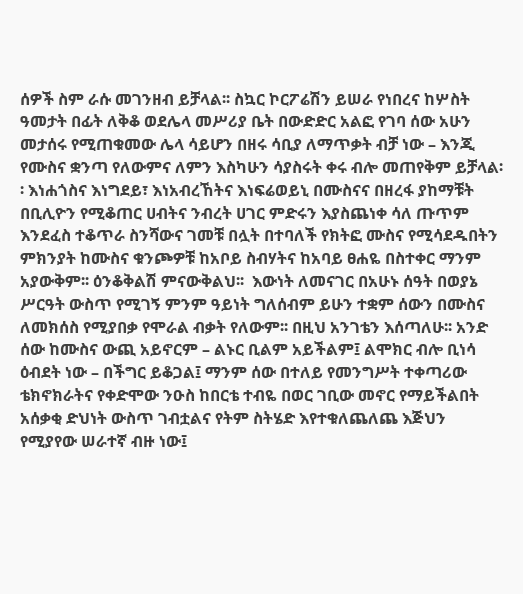ሰዎች ስም ራሱ መገንዘብ ይቻላል፡፡ ስኳር ኮርፖሬሽን ይሠራ የነበረና ከሦስት ዓመታት በፊት ለቅቆ ወደሌላ መሥሪያ ቤት በውድድር አልፎ የገባ ሰው አሁን መታሰሩ የሚጠቁመው ሌላ ሳይሆን በዘሩ ሳቢያ ለማጥቃት ብቻ ነው – እንጂ የሙስና ቋንጣ የለውምና ለምን እስካሁን ሳያስሩት ቀሩ ብሎ መጠየቅም ይቻላል፡፡ እነሐጎስና እነግደይ፣ እነአብረኸትና እነፍሬወይኒ በሙስናና በዘረፋ ያከማቹት በቢሊዮን የሚቆጠር ሀብትና ንብረት ሀገር ምድሩን እያስጨነቀ ሳለ ጡጥም እንደፈስ ተቆጥራ ስንሻውና ገመቹ በሏት በተባለች የክትፎ ሙስና የሚሳደዱበትን ምክንያት ከሙስና ቁንጮዎቹ ከአቦይ ስብሃትና ከአባይ ፀሐዬ በስተቀር ማንም አያውቅም፡፡ ዕንቆቅልሽ ምናውቅልህ፡፡  እውነት ለመናገር በአሁኑ ሰዓት በወያኔ ሥርዓት ውስጥ የሚገኝ ምንም ዓይነት ግለሰብም ይሁን ተቋም ሰውን በሙስና ለመክሰስ የሚያበቃ የሞራል ብቃት የለውም፡፡ በዚህ አንገቴን እሰጣለሁ፡፡ አንድ ሰው ከሙስና ውጪ አይኖርም – ልኑር ቢልም አይችልም፤ ልሞክር ብሎ ቢነሳ ዕብደት ነው – በችግር ይቆጋል፤ ማንም ሰው በተለይ የመንግሥት ተቀጣሪው ቴክኖክራትና የቀድሞው ንዑስ ከበርቴ ተብዬ በወር ገቢው መኖር የማይችልበት አሰቃቂ ድህነት ውስጥ ገብቷልና የትም ስትሄድ እየተቁለጨለጨ እጅህን  የሚያየው ሠራተኛ ብዙ ነው፤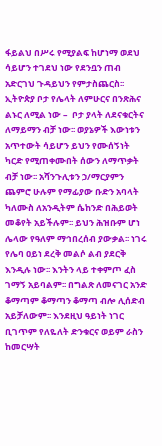ፋይልህ በሥሩ የሚያልፍ ከሆነማ ወደህ ሳይሆን ተገደህ ነው የደንቧን ጠብ አድርገህ ጉዳይህን የምታስጨርስ፡፡ ኢትዮጵያ ቦታ የሌላት ለምሁርና በንጽሕና ልኑር ለሚል ነው –  ቦታ ያላት ለደናቁርትና ለማይማን ብቻ ነው፡፡ ወያኔዎች እውነቱን አጥተውት ሳይሆን ይህን የሙሰኝነት ካርድ የሚጠቀሙበት ሰውን ለማጥቃት ብቻ ነው፡፡ አሻንጉሊቱን ኃ/ማርያምን ጨምሮ ሁሉም የማፊያው ቡድን አባላት ካለሙስ ለአንዲትም ሴከንድ በሕይወት መቆየት አይችሉም፡፡ ይህን ሕዝቡም ሆነ ሌላው የዓለም ማኅበረሰብ ያውቃል፡፡ ነገሩ የሌባ ዐይነ ደረቅ መልሶ ልብ ያደርቅ እንዲሉ ነው፡፡ እንትን ላይ ተቀምጦ ፈስ ገማኝ አይባልም፡፡ በግልጽ ለመናገር አንድ ቆማጣም ቆማጣን ቆማጣ ብሎ ሊሰድብ አይቻለውም፡፡ እንደዚህ ዓይነት ነገር ቢገጥም የለዬለት ድንቁርና ወይም ራስን ከመርሣት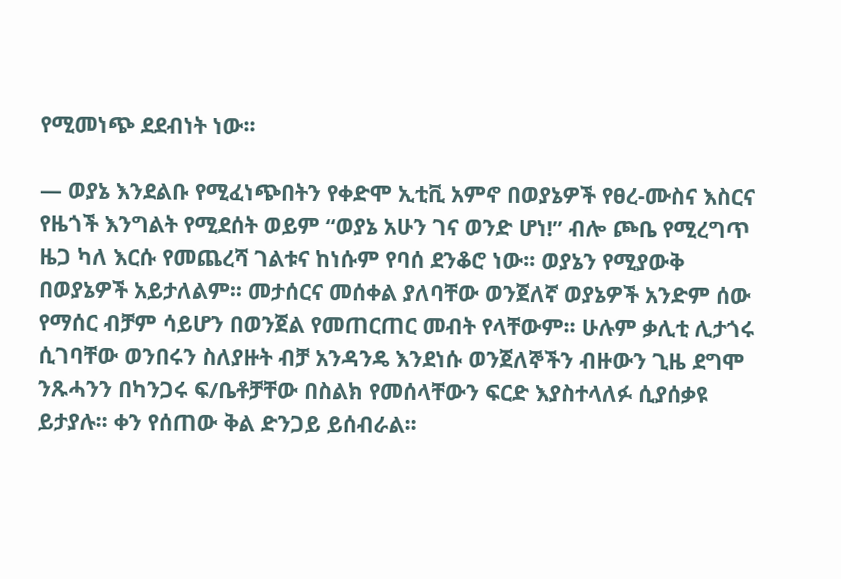የሚመነጭ ደደብነት ነው፡፡

— ወያኔ እንደልቡ የሚፈነጭበትን የቀድሞ ኢቲቪ አምኖ በወያኔዎች የፀረ-ሙስና እስርና የዜጎች እንግልት የሚደሰት ወይም “ወያኔ አሁን ገና ወንድ ሆነ!” ብሎ ጮቤ የሚረግጥ ዜጋ ካለ እርሱ የመጨረሻ ገልቱና ከነሱም የባሰ ደንቆሮ ነው፡፡ ወያኔን የሚያውቅ በወያኔዎች አይታለልም፡፡ መታሰርና መሰቀል ያለባቸው ወንጀለኛ ወያኔዎች አንድም ሰው የማሰር ብቻም ሳይሆን በወንጀል የመጠርጠር መብት የላቸውም፡፡ ሁሉም ቃሊቲ ሊታጎሩ ሲገባቸው ወንበሩን ስለያዙት ብቻ አንዳንዴ እንደነሱ ወንጀለኞችን ብዙውን ጊዜ ደግሞ ንጹሓንን በካንጋሩ ፍ/ቤቶቻቸው በስልክ የመሰላቸውን ፍርድ እያስተላለፉ ሲያሰቃዩ ይታያሉ፡፡ ቀን የሰጠው ቅል ድንጋይ ይሰብራል፡፡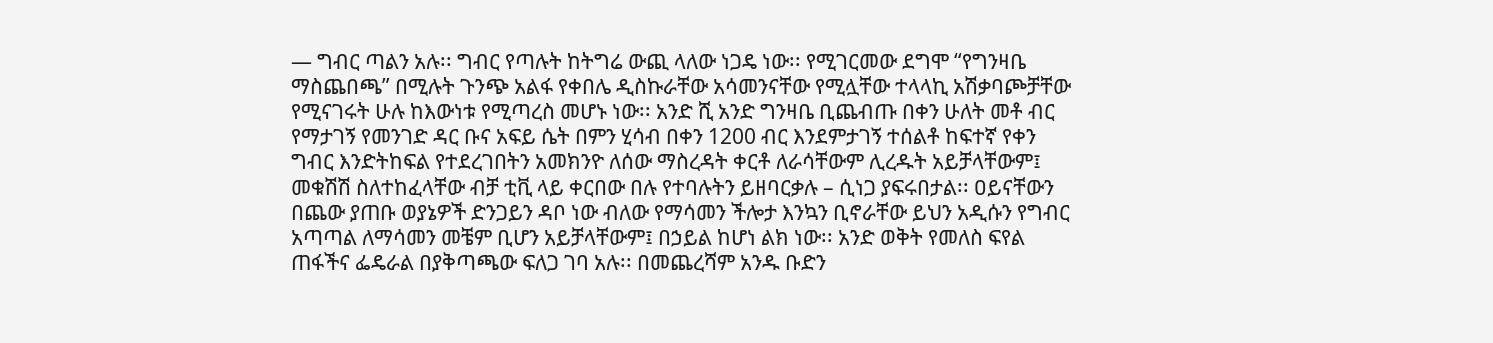— ግብር ጣልን አሉ፡፡ ግብር የጣሉት ከትግሬ ውጪ ላለው ነጋዴ ነው፡፡ የሚገርመው ደግሞ “የግንዛቤ ማስጨበጫ” በሚሉት ጉንጭ አልፋ የቀበሌ ዲስኩራቸው አሳመንናቸው የሚሏቸው ተላላኪ አሽቃባጮቻቸው የሚናገሩት ሁሉ ከእውነቱ የሚጣረስ መሆኑ ነው፡፡ አንድ ሺ አንድ ግንዛቤ ቢጨብጡ በቀን ሁለት መቶ ብር የማታገኝ የመንገድ ዳር ቡና አፍይ ሴት በምን ሂሳብ በቀን 1200 ብር እንደምታገኝ ተሰልቶ ከፍተኛ የቀን ግብር እንድትከፍል የተደረገበትን አመክንዮ ለሰው ማስረዳት ቀርቶ ለራሳቸውም ሊረዱት አይቻላቸውም፤ መቁሽሽ ስለተከፈላቸው ብቻ ቲቪ ላይ ቀርበው በሉ የተባሉትን ይዘባርቃሉ – ሲነጋ ያፍሩበታል፡፡ ዐይናቸውን በጨው ያጠቡ ወያኔዎች ድንጋይን ዳቦ ነው ብለው የማሳመን ችሎታ እንኳን ቢኖራቸው ይህን አዲሱን የግብር አጣጣል ለማሳመን መቼም ቢሆን አይቻላቸውም፤ በኃይል ከሆነ ልክ ነው፡፡ አንድ ወቅት የመለስ ፍየል ጠፋችና ፌዴራል በያቅጣጫው ፍለጋ ገባ አሉ፡፡ በመጨረሻም አንዱ ቡድን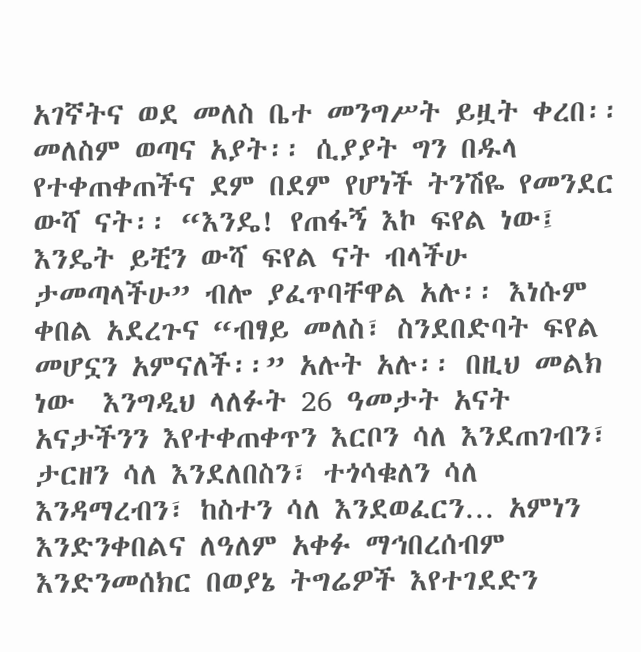አገኛትና ወደ መለስ ቤተ መንግሥት ይዟት ቀረበ፡፡ መለስም ወጣና አያት፡፡ ሲያያት ግን በዱላ የተቀጠቀጠችና ደም በደም የሆነች ትንሽዬ የመንደር ውሻ ናት፡፡ “እንዴ! የጠፋኝ እኮ ፍየል ነው፤ እንዴት ይቺን ውሻ ፍየል ናት ብላችሁ ታመጣላችሁ” ብሎ ያፈጥባቸዋል አሉ፡፡ እነሱም ቀበል አደረጉና “ብፃይ መለስ፣ ስንደበድባት ፍየል መሆኗን አምናለች፡፡” አሉት አሉ፡፡ በዚህ መልክ ነው  እንግዲህ ላለፉት 26 ዓመታት አናት አናታችንን እየተቀጠቀጥን እርቦን ሳለ እንደጠገብን፣ ታርዘን ሳለ እንደለበስን፣ ተጎሳቁለን ሳለ እንዳማረብን፣ ከስተን ሳለ እንደወፈርን… አምነን እንድንቀበልና ለዓለም አቀፉ ማኅበረሰብም እንድንመሰክር በወያኔ ትግሬዎች እየተገደድን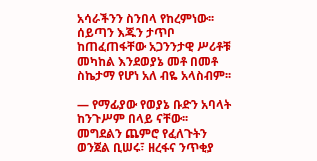አሳራችንን ስንበላ የከረምነው፡፡ ሰይጣን እጁን ታጥቦ ከጠፈጠፋቸው አጋንንታዊ ሥሪቶቹ መካከል እንደወያኔ መቶ በመቶ ስኬታማ የሆነ አለ ብዬ አላስብም፡፡

— የማፊያው የወያኔ ቡድን አባላት ከንጉሥም በላይ ናቸው፡፡ መግደልን ጨምሮ የፈለጉትን ወንጀል ቢሠሩ፣ ዘረፋና ንጥቂያ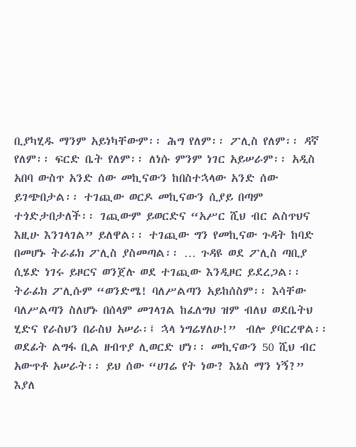ቢያካሂዱ ማንም አይነካቸውም፡፡ ሕግ የለም፡፡ ፖሊስ የለም፡፡ ዳኛ የለም፡፡ ፍርድ ቤት የለም፡፡ ለነሱ ምንም ነገር አይሠራም፡፡ አዲስ አበባ ውስጥ አንድ ሰው መኪናውን ከበስተኋላው አንድ ሰው ይገጭበታል፡፡ ተገጪው ወርዶ መኪናውን ሲያይ በጣም ተጎድታበታለች፡፡ ገጪውም ይወርድና “አሥር ሺህ ብር ልስጥህና እዚሁ እንገላገል” ይለዋል፡፡ ተገጪው ግን የመኪናው ጉዳት ከባድ በመሆኑ ትራፊክ ፖሊስ ያስመጣል፡፡ … ጉዳዩ ወደ ፖሊስ ጣቢያ ሲሄድ ነገሩ ይዞርና ወንጀሉ ወደ ተገጪው እንዲዞር ይደረጋል፡፡ ትራፊክ ፖሊሱም “ወንድሜ! ባለሥልጣን አይከሰስም፡፡ እሳቸው ባለሥልጣን ስለሆኑ በሰላም መገላገል ከፈለግህ ዝም ብለህ ወደቤትህ ሂድና የራስህን በራስህ አሠራ፡፤ ኋላ ነግሬሃለሁ!”  ብሎ ያባርረዋል፡፡ ወደፊት ልግፋ ቢል ዘብጥያ ሊወርድ ሆነ፡፡ መኪናውን 50 ሺህ ብር አውጥቶ አሠራት፡፡ ይህ ሰው “ሀገሬ የት ነው? እኔስ ማን ነኝ?” እያለ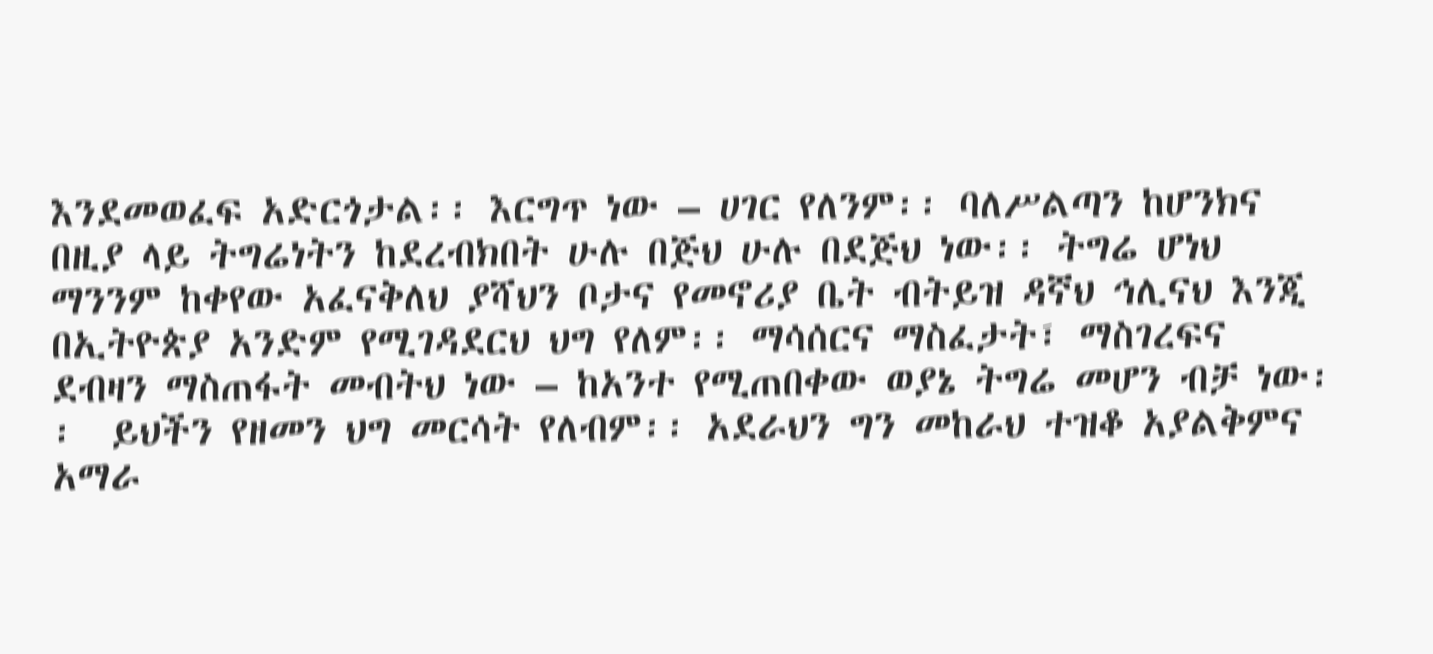እንደመወፈፍ አድርጎታል፡፡ እርግጥ ነው – ሀገር የለንም፡፡ ባለሥልጣን ከሆንክና በዚያ ላይ ትግሬነትን ከደረብክበት ሁሉ በጅህ ሁሉ በደጅህ ነው፡፡ ትግሬ ሆነህ ማንንም ከቀየው አፈናቅለህ ያሻህን ቦታና የመኖሪያ ቤት ብትይዝ ዳኛህ ኅሊናህ እንጂ በኢትዮጵያ አንድም የሚገዳደርህ ህግ የለም፡፡ ማሳሰርና ማስፈታት፣ ማስገረፍና ደብዛን ማስጠፋት መብትህ ነው – ከአንተ የሚጠበቀው ወያኔ ትግሬ መሆን ብቻ ነው፡፡  ይህችን የዘመን ህግ መርሳት የለብም፡፡ አደራህን ግን መከራህ ተዝቆ አያልቅምና አማራ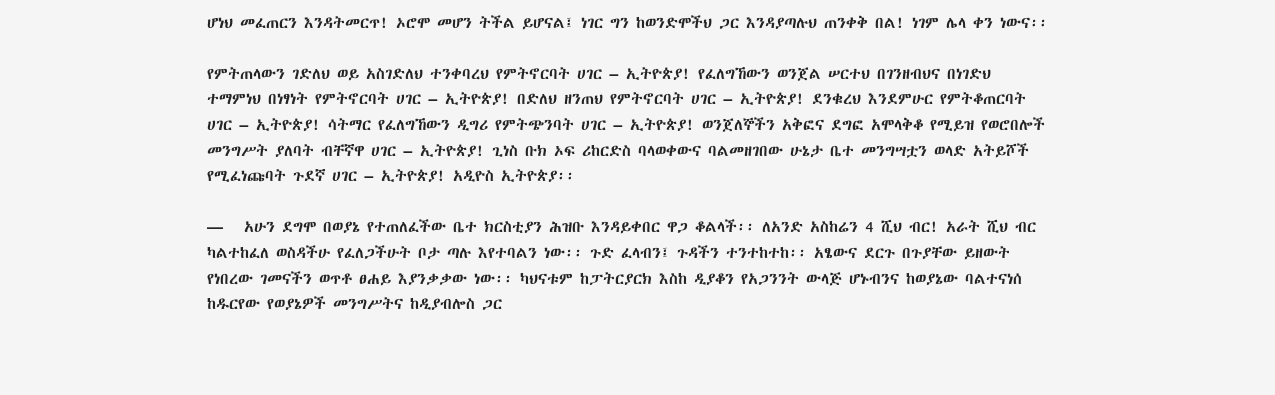ሆነህ መፈጠርን እንዳትመርጥ! ኦሮሞ መሆን ትችል ይሆናል፤ ነገር ግን ከወንድሞችህ ጋር እንዳያጣሉህ ጠንቀቅ በል! ነገም ሌላ ቀን ነውና፡፡

የምትጠላውን ገድለህ ወይ አስገድለህ ተንቀባረህ የምትኖርባት ሀገር – ኢትዮጵያ! የፈለግኸውን ወንጀል ሠርተህ በገንዘብህና በነገድህ ተማምነህ በነፃነት የምትኖርባት ሀገር – ኢትዮጵያ! በድለህ ዘንጠህ የምትኖርባት ሀገር – ኢትዮጵያ! ደንቁረህ እንደምሁር የምትቆጠርባት ሀገር – ኢትዮጵያ! ሳትማር የፈለግኸውን ዲግሪ የምትጭንባት ሀገር – ኢትዮጵያ! ወንጀለኞችን አቅፎና ደግፎ አሞላቅቆ የሚይዝ የወሮበሎች መንግሥት ያለባት ብቸኛዋ ሀገር – ኢትዮጵያ! ጊነስ ቡክ ኦፍ ሪከርድስ ባላወቀውና ባልመዘገበው ሁኔታ ቤተ መንግሣቷን ወላድ አትይሾች የሚፈነጩባት ጉደኛ ሀገር – ኢትዮጵያ! አዲዮስ ኢትዮጵያ፡፡

—   አሁን ደግሞ በወያኔ የተጠለፈችው ቤተ ክርስቲያን ሕዝቡ እንዳይቀበር ዋጋ ቆልላች፡፡ ለአንድ አስከሬን 4 ሺህ ብር! አራት ሺህ ብር ካልተከፈለ ወስዳችሁ የፈለጋችሁት ቦታ ጣሉ እየተባልን ነው፡፡ ጉድ ፈላብን፤ ጉዳችን ተንተከተከ፡፡ አፄውና ደርጉ በጉያቸው ይዘውት የነበረው ገመናችን ወጥቶ ፀሐይ እያንቃቃው ነው፡፡ ካህናቱም ከፓትርያርክ እስከ ዲያቆን የአጋንንት ውላጅ ሆኑብንና ከወያኔው ባልተናነሰ ከዱርየው የወያኔዎች መንግሥትና ከዲያብሎስ ጋር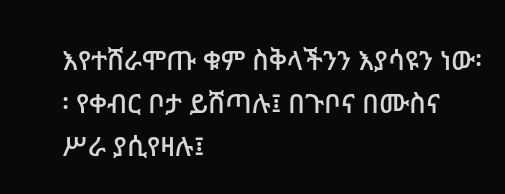እየተሸራሞጡ ቁም ስቅላችንን እያሳዩን ነው፡፡ የቀብር ቦታ ይሸጣሉ፤ በጉቦና በሙስና ሥራ ያሲየዛሉ፤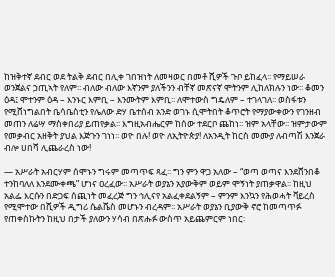ከዝቅተኛ ደብር ወደ ትልቅ ደብር በሊቀ ገበዝነት ለመዛወር በመቶ ሺዎች ጉቦ ይከፈላ፡፡ የማይሠራ ወንጀልና ኃጢኣት የለም፡፡ ብለው ብለው እኛንም ያለችንን ብቸኛ መጽናኛ ሞትንም ሊከለክሉን ነው፡፡ ቆመን ዕዳ፤ ሞተንም ዕዳ – እንኑር እምቢ – እንሙትም እምቢ፡፡ ለሞተውስ ግዴለም – ተገላገለ፡፡ ወስፋቱን የሚሸነግልበት ቤሳቤስቲን የሌለው ድሃ ቤተሰብ አንድ ወገኑ ሲሞትበት ቆጥሮት የማያውቀውን የገንዘብ መጠን ለሬሣ ማስቀበሪያ ይጠየቃል፡፡ እግዚአብሔርም ከሰው ተደርቦ ጨከነ፡፡ ዝም አላቸው፡፡ ዝምታውም የመቃብር አዘቅት ያህል እጅጉን ገነነ፡፡ ወዮ በሉ! ወዮ ለኢትዮጵያ! ለአንዲት ከርስ መሙያ ለብጣሽ እንጀራ ብሎ ሀበሻ ሊጨራረስ ነው!

— አሥራት አብርሃም ሰሞኑን ግሩም መጣጥፍ ጻፈ፡፡ ግን ምን ዋጋ አለው – “ወጣ ወጣና እንደሸንበቆ ተንከባለለ እንደሙቀጫ” ሆነና ዐረፈው፡፡ አሥራት ወያኔን አያውቅም ወይም ሞኝነት ያጠቃዋል፡፡ ከዚህ አልፌ እርሱን በድጋፍ ሰጪነት መፈረጅ ግን ኅሊናየ አልፈቀደልኝም – ምንም እንኳን የሕወሓት ቫይረስ የሚሞተው በሺዎች ዲግሪ ሴልሼስ መሆኑን ብረዳም፡፡ አሥራት ወያኔን ቢያውቅ ኖሮ ከመጣጥፉ የጠቀስኩትን ከዚህ በታች ያለውን ሃሳብ በጽሑፉ ውስጥ አይጨምርም ነበር፡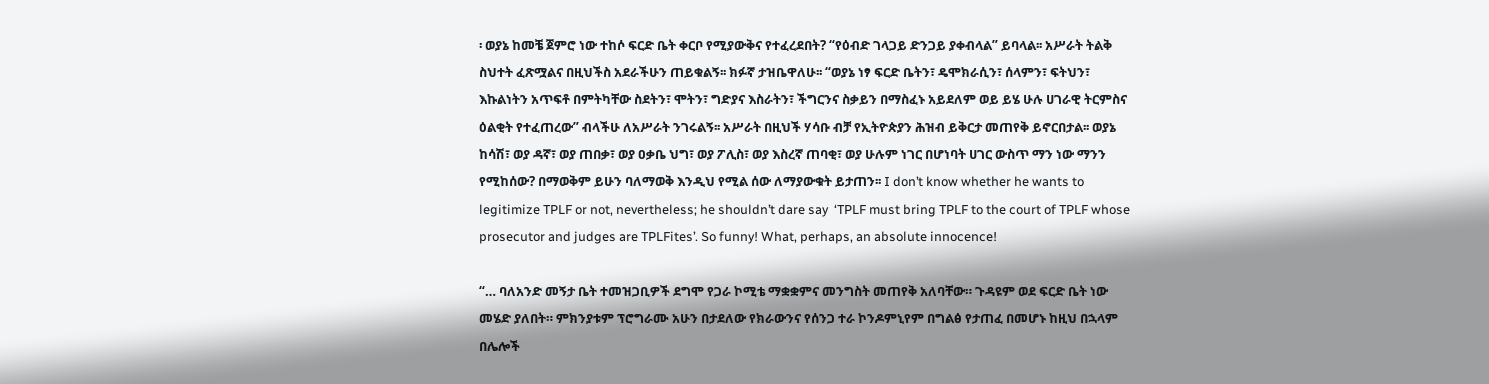፡ ወያኔ ከመቼ ጀምሮ ነው ተከሶ ፍርድ ቤት ቀርቦ የሚያውቅና የተፈረደበት? “የዕብድ ገላጋይ ድንጋይ ያቀብላል” ይባላል፡፡ አሥራት ትልቅ ስህተት ፈጽሟልና በዚህችስ አደራችሁን ጠይቁልኝ፡፡ ክፉኛ ታዝቤዋለሁ፡፡ “ወያኔ ነፃ ፍርድ ቤትን፣ ዴሞክራሲን፣ ሰላምን፣ ፍትህን፣ እኩልነትን አጥፍቶ በምትካቸው ስደትን፣ ሞትን፣ ግድያና እስራትን፣ ችግርንና ስቃይን በማስፈኑ አይደለም ወይ ይሄ ሁሉ ሀገራዊ ትርምስና ዕልቂት የተፈጠረው” ብላችሁ ለአሥራት ንገሩልኝ፡፡ አሥራት በዚህች ሃሳቡ ብቻ የኢትዮጵያን ሕዝብ ይቅርታ መጠየቅ ይኖርበታል፡፡ ወያኔ ከሳሽ፣ ወያ ዳኛ፣ ወያ ጠበቃ፣ ወያ ዐቃቤ ህግ፣ ወያ ፖሊስ፣ ወያ እስረኛ ጠባቂ፣ ወያ ሁሉም ነገር በሆነባት ሀገር ውስጥ ማን ነው ማንን የሚከሰው? በማወቅም ይሁን ባለማወቅ እንዲህ የሚል ሰው ለማያውቁት ይታጠን፡፡ I don’t know whether he wants to legitimize TPLF or not, nevertheless; he shouldn’t dare say  ‘TPLF must bring TPLF to the court of TPLF whose prosecutor and judges are TPLFites’. So funny! What, perhaps, an absolute innocence!

“… ባለአንድ መኝታ ቤት ተመዝጋቢዎች ደግሞ የጋራ ኮሚቴ ማቋቋምና መንግስት መጠየቅ አለባቸው። ጉዳዩም ወደ ፍርድ ቤት ነው መሄድ ያለበት። ምክንያቱም ፕሮግራሙ አሁን በታደለው የክራውንና የሰንጋ ተራ ኮንዶምኒየም በግልፅ የታጠፈ በመሆኑ ከዚህ በኋላም በሌሎች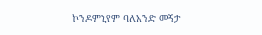ኮንዶምኒየም ባለአንድ መኝታ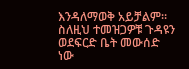እንዳለማወቅ አይቻልም። ስለዚህ ተመዝጋዎቹ ጉዳዩን ወደፍርድ ቤት መውሰድ ነው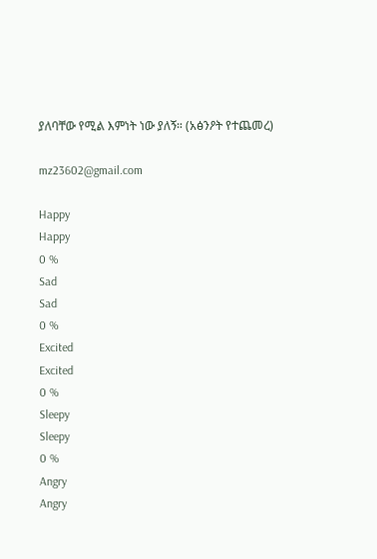ያለባቸው የሚል እምነት ነው ያለኝ። (አፅንዖት የተጨመረ)

mz23602@gmail.com

Happy
Happy
0 %
Sad
Sad
0 %
Excited
Excited
0 %
Sleepy
Sleepy
0 %
Angry
Angry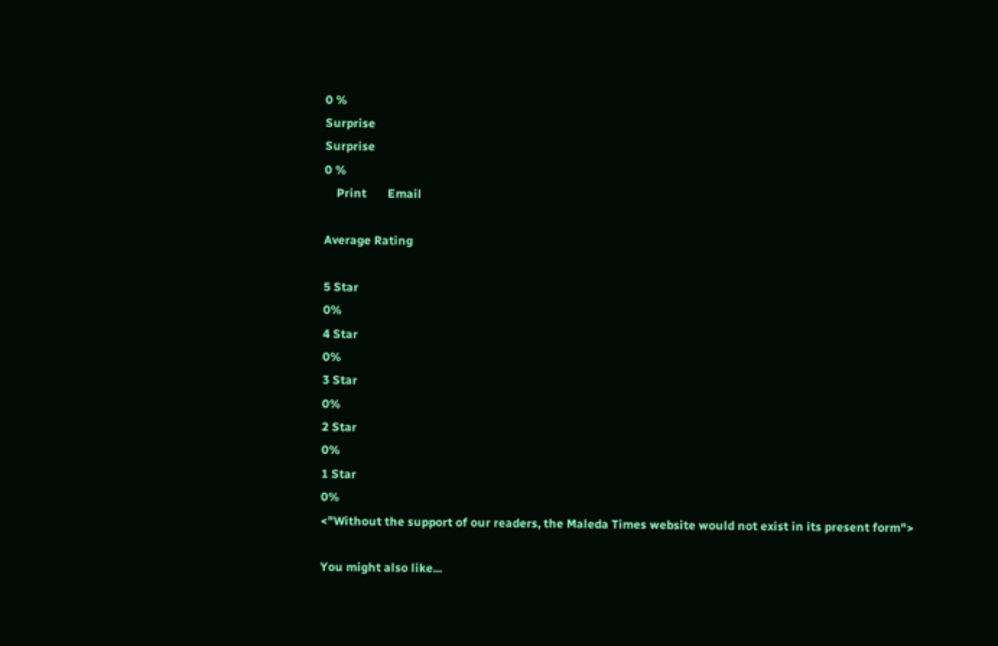0 %
Surprise
Surprise
0 %
    Print       Email

Average Rating

5 Star
0%
4 Star
0%
3 Star
0%
2 Star
0%
1 Star
0%
<"Without the support of our readers, the Maleda Times website would not exist in its present form">

You might also like...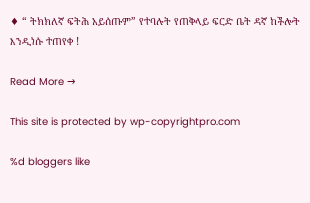♦ “ ትክክለኛ ፍትሕ አይሰጡም” የተባሉት የጠቅላይ ፍርድ ቤት ዳኛ ከችሎት እንዲነሱ ተጠየቀ !

Read More →

This site is protected by wp-copyrightpro.com

%d bloggers like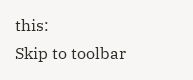this:
Skip to toolbar